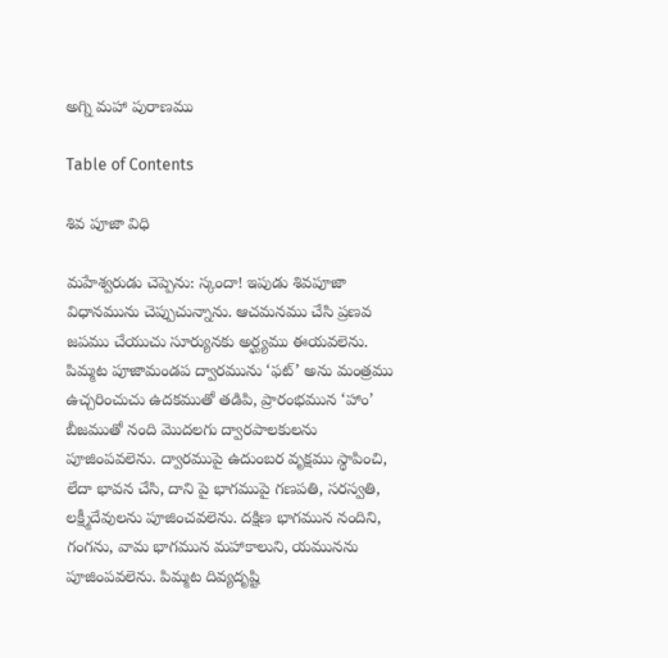అగ్ని మహా పురాణము

Table of Contents

శివ పూజా విధి

మహేశ్వరుడు చెప్పెను: స్కందా! ఇపుడు శివపూజా విధానమును చెప్పుచున్నాను. ఆచమనము చేసి ప్రణవ జపము చేయుచు సూర్యునకు అర్ఘ్యము ఈయవలెను. పిమ్మట పూజామండప ద్వారమును ‘ఫట్’ అను మంత్రము ఉచ్చరించుచు ఉదకముతో తడిపి, ప్రారంభమున ‘హాం’ బీజముతో నంది మొదలగు ద్వారపాలకులను పూజింపవలెను. ద్వారముపై ఉదుంబర వృక్షము స్థాపించి, లేదా భావన చేసి, దాని పై భాగముపై గణపతి, సరస్వతి, లక్ష్మీదేవులను పూజించవలెను. దక్షిణ భాగమున నందిని, గంగను, వామ భాగమున మహాకాలుని, యమునను పూజింపవలెను. పిమ్మట దివ్యదృష్టి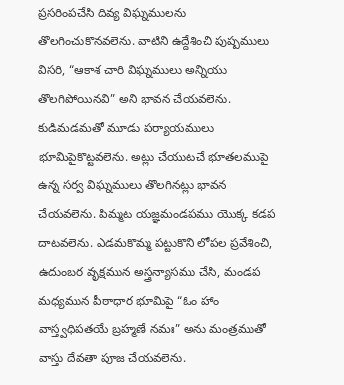ప్రసరింపచేసి దివ్య విఘ్నములను తొలగించుకొనవలెను. వాటిని ఉద్దేశించి పుష్పములు విసరి, “ఆకాశ చారి విఘ్నములు అన్నియు తొలగిపోయినవి” అని భావన చేయవలెను. కుడిమడమతో మూడు పర్యాయములు భూమిపైకొట్టవలెను. అట్లు చేయుటచే భూతలముపై ఉన్న సర్వ విఘ్నములు తొలగినట్లు భావన చేయవలెను. పిమ్మట యజ్ఞమండపము యొక్క కడప దాటవలెను. ఎడమకొమ్మ పట్టుకొని లోపల ప్రవేశించి, ఉదుంబర వృక్షమున అస్త్రన్యాసము చేసి, మండప మధ్యమున పీఠాధార భూమిపై “ఓం హాం వాస్త్వధిపతయే బ్రహ్మణే నమః” అను మంత్రముతో వాస్తు దేవతా పూజ చేయవలెను.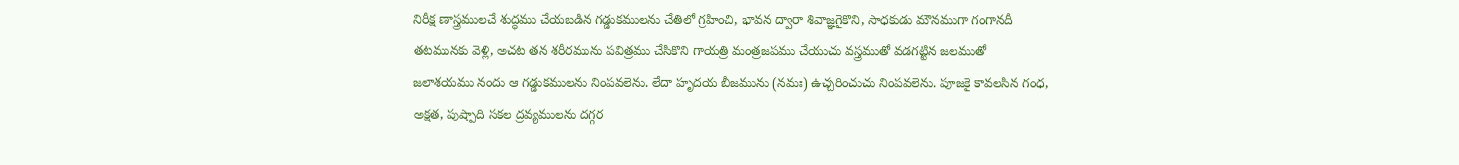నిరీక్ష ణాస్త్రములచే శుద్ధము చేయబడిన గడ్డుకములను చేతిలో గ్రహించి, భావన ద్వారా శివాజ్ఞగైకొని, సాధకుడు మౌనముగా గంగానదీ తటమునకు వెళ్లి, అచట తన శరీరమును పవిత్రము చేసికొని గాయత్రి మంత్రజపము చేయుచు వస్త్రముతో వడగట్టిన జలముతో జలాశయము నందు ఆ గడ్డుకములను నింపవలెను. లేదా హృదయ బీజమును (నమః) ఉచ్చరించుచు నింపవలెను. పూజకై కావలసిన గంధ, అక్షత, పుష్పాది సకల ద్రవ్యములను దగ్గర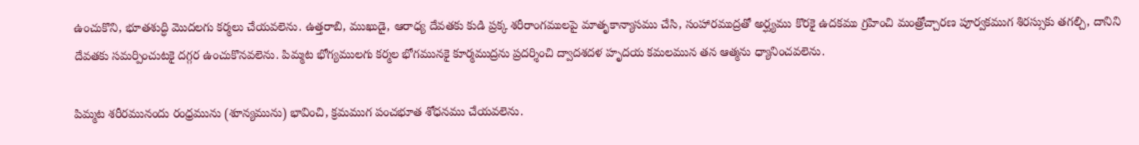ఉంచుకొని, భూతశుద్ధి మొదలగు కర్మలు చేయవలెను. ఉత్తరాబి, ముఖుడై, ఆరాధ్య దేవతకు కుడి ప్రక్క శరీరాంగములపై మాతృకాన్యాసము చేసి, సంహారముద్రతో అర్ఘ్యము కొరకై ఉదకము గ్రహించి మంత్రోచ్చారణ పూర్వకముగ శిరస్సుకు తగల్చి, దానిని దేవతకు సమర్పించుటకై దగ్గర ఉంచుకొనవలెను. పిమ్మట భోగ్యములగు కర్మల భోగమునకై కూర్మముద్రను ప్రదర్శించి ద్వాదశదళ హృదయ కమలమున తన ఆత్మను ధ్యానించవలెను.

పిమ్మట శరీరమునందు రంధ్రమును (శూన్యమును) భావించి, క్రమముగ పంచభూత శోధనము చేయవలెను.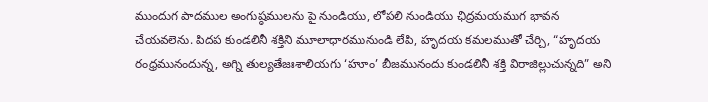ముందుగ పాదముల అంగుష్ఠములను పై నుండియు, లోపలి నుండియు ఛిద్రమయముగ భావన చేయవలెను. పిదప కుండలినీ శక్తిని మూలాధారమునుండి లేపి, హృదయ కమలముతో చేర్చి, “హృదయ రంధ్రమునందున్న, అగ్ని తుల్యతేజఃశాలియగు ‘హూం’ బీజమునందు కుండలినీ శక్తి విరాజిల్లుచున్నది” అని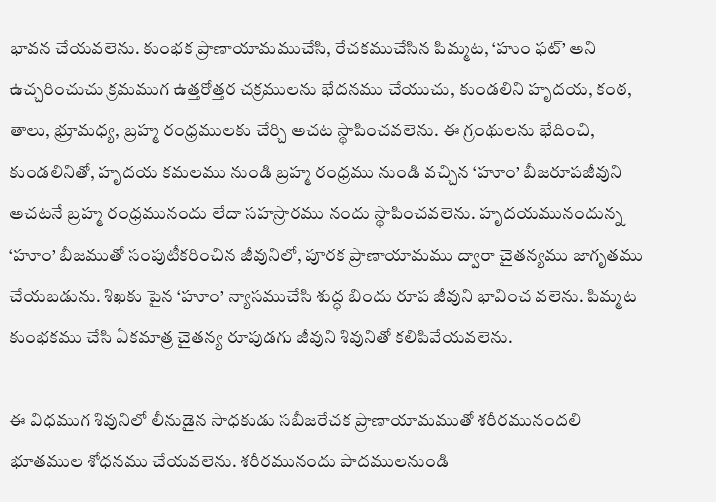భావన చేయవలెను. కుంభక ప్రాణాయామముచేసి, రేచకముచేసిన పిమ్మట, ‘హుం ఫట్’ అని ఉచ్చరించుచు క్రమముగ ఉత్తరోత్తర చక్రములను భేదనము చేయుచు, కుండలిని హృదయ, కంఠ, తాలు, భ్రూమధ్య, బ్రహ్మ రంధ్రములకు చేర్చి అచట స్థాపించవలెను. ఈ గ్రంథులను భేదించి, కుండలినితో, హృదయ కమలము నుండి బ్రహ్మ రంధ్రము నుండి వచ్చిన ‘హూం’ బీజరూపజీవుని అచటనే బ్రహ్మ రంధ్రమునందు లేదా సహస్రారము నందు స్థాపించవలెను. హృదయమునందున్న ‘హూం’ బీజముతో సంపుటీకరించిన జీవునిలో, పూరక ప్రాణాయామము ద్వారా చైతన్యము జాగృతము చేయబడును. శిఖకు పైన ‘హూం’ న్యాసముచేసి శుద్ధ బిందు రూప జీవుని భావించ వలెను. పిమ్మట కుంభకము చేసి ఏకమాత్ర చైతన్య రూపుడగు జీవుని శివునితో కలిపివేయవలెను.

ఈ విధముగ శివునిలో లీనుడైన సాధకుడు సబీజరేచక ప్రాణాయామముతో శరీరమునందలి భూతముల శోధనము చేయవలెను. శరీరమునందు పాదములనుండి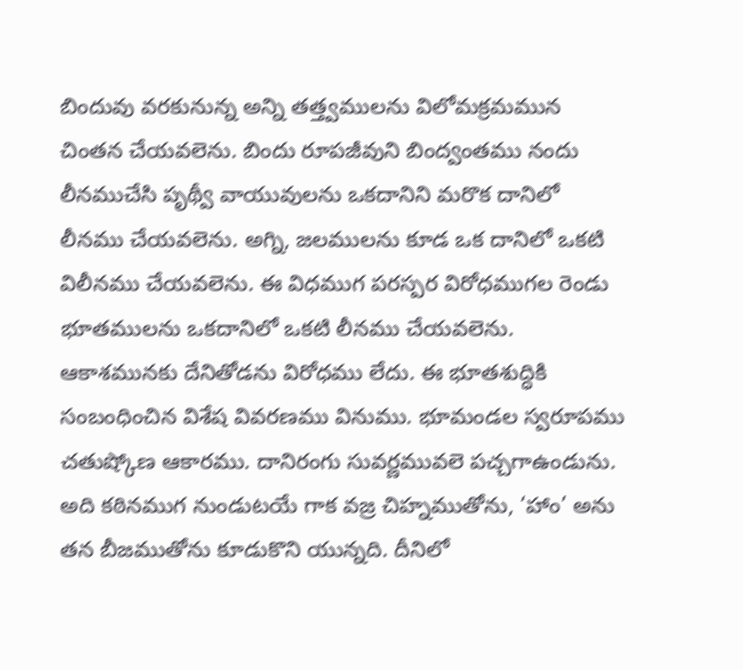బిందువు వరకునున్న అన్ని తత్త్వములను విలోమక్రమమున చింతన చేయవలెను. బిందు రూపజీవుని బింద్వంతము నందు లీనముచేసి పృథ్వీ వాయువులను ఒకదానిని మరొక దానిలో లీనము చేయవలెను. అగ్ని, జలములను కూడ ఒక దానిలో ఒకటి విలీనము చేయవలెను. ఈ విధముగ పరస్పర విరోధముగల రెండు భూతములను ఒకదానిలో ఒకటి లీనము చేయవలెను. ఆకాశమునకు దేనితోడను విరోధము లేదు. ఈ భూతశుద్ధికి సంబంధించిన విశేష వివరణము వినుము. భూమండల స్వరూపము చతుష్కోణ ఆకారము. దానిరంగు సువర్ణమువలె పచ్చగాఉండును. అది కఠినముగ నుండుటయే గాక వజ్ర చిహ్నముతోను, ‘హాం’ అను తన బీజముతోను కూడుకొని యున్నది. దీనిలో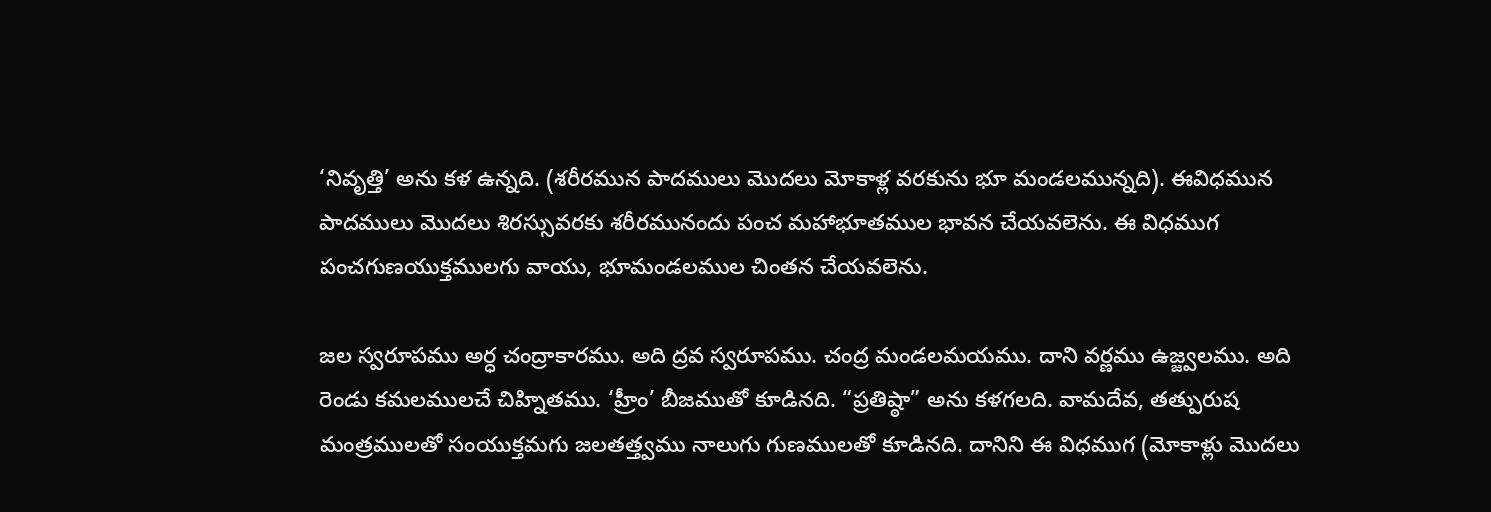‘నివృత్తి’ అను కళ ఉన్నది. (శరీరమున పాదములు మొదలు మోకాళ్ల వరకును భూ మండలమున్నది). ఈవిధమున పాదములు మొదలు శిరస్సువరకు శరీరమునందు పంచ మహాభూతముల భావన చేయవలెను. ఈ విధముగ పంచగుణయుక్తములగు వాయు, భూమండలముల చింతన చేయవలెను.

జల స్వరూపము అర్ధ చంద్రాకారము. అది ద్రవ స్వరూపము. చంద్ర మండలమయము. దాని వర్ణము ఉజ్జ్వలము. అది రెండు కమలములచే చిహ్నితము. ‘హ్రీం’ బీజముతో కూడినది. “ప్రతిష్ఠా” అను కళగలది. వామదేవ, తత్పురుష మంత్రములతో సంయుక్తమగు జలతత్త్వము నాలుగు గుణములతో కూడినది. దానిని ఈ విధముగ (మోకాళ్లు మొదలు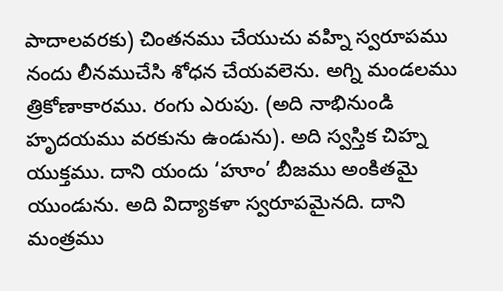పాదాలవరకు) చింతనము చేయుచు వహ్ని స్వరూపము నందు లీనముచేసి శోధన చేయవలెను. అగ్ని మండలము త్రికోణాకారము. రంగు ఎరుపు. (అది నాభినుండి హృదయము వరకును ఉండును). అది స్వస్తిక చిహ్న యుక్తము. దాని యందు ‘హూం’ బీజము అంకితమై యుండును. అది విద్యాకళా స్వరూపమైనది. దాని మంత్రము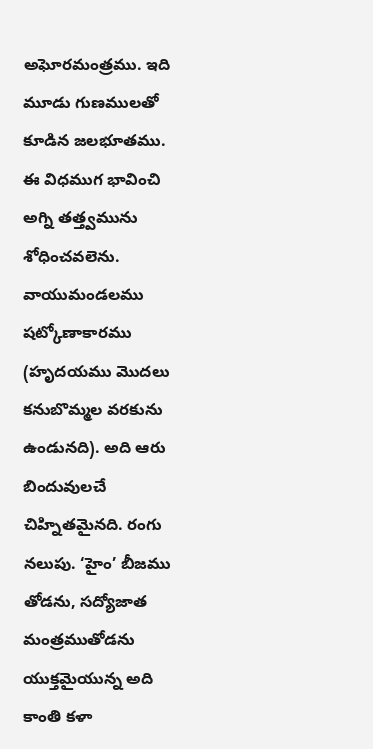అఘోరమంత్రము. ఇది మూడు గుణములతో కూడిన జలభూతము. ఈ విధముగ భావించి అగ్ని తత్త్వమును శోధించవలెను. వాయుమండలము షట్కోణాకారము (హృదయము మొదలు కనుబొమ్మల వరకును ఉండునది). అది ఆరు బిందువులచే చిహ్నితమైనది. రంగు నలుపు. ‘హైం’ బీజము తోడను, సద్యోజాత మంత్రముతోడను యుక్తమైయున్న అది కాంతి కళా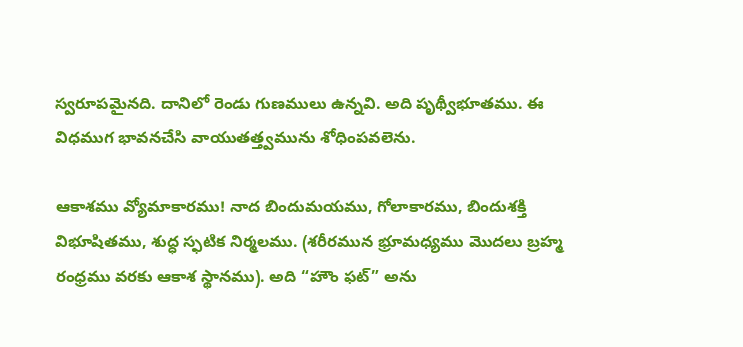స్వరూపమైనది. దానిలో రెండు గుణములు ఉన్నవి. అది పృథ్వీభూతము. ఈ విధముగ భావనచేసి వాయుతత్త్వమును శోధింపవలెను.

ఆకాశము వ్యోమాకారము! నాద బిందుమయము, గోలాకారము, బిందుశక్తి విభూషితము, శుద్ధ స్ఫటిక నిర్మలము. (శరీరమున భ్రూమధ్యము మొదలు బ్రహ్మ రంధ్రము వరకు ఆకాశ స్థానము). అది “హౌం ఫట్” అను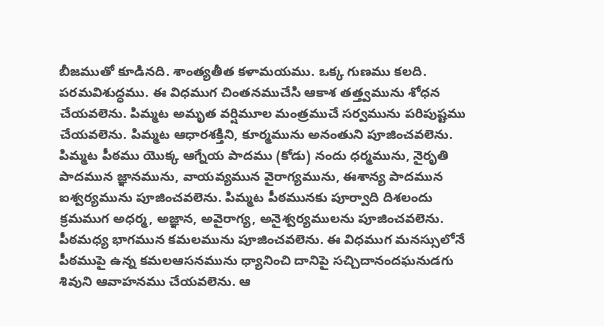బీజముతో కూడినది. శాంత్యతీత కళామయము. ఒక్క గుణము కలది. పరమవిశుద్ధము. ఈ విధముగ చింతనముచేసి ఆకాశ తత్త్వమును శోధన చేయవలెను. పిమ్మట అమృత వర్షిమూల మంత్రముచే సర్వమును పరిపుష్టము చేయవలెను. పిమ్మట ఆధారశక్తిని, కూర్మమును అనంతుని పూజించవలెను. పిమ్మట పీఠము యొక్క ఆగ్నేయ పాదము (కోడు) నందు ధర్మమును, నైరృతి పాదమున జ్ఞానమును, వాయవ్యమున వైరాగ్యమును, ఈశాన్య పాదమున ఐశ్వర్యమును పూజించవలెను. పిమ్మట పీఠమునకు పూర్వాది దిశలందు క్రమముగ అధర్మ, అజ్ఞాన, అవైరాగ్య, అనైశ్వర్యములను పూజించవలెను. పీఠమధ్య భాగమున కమలమును పూజించవలెను. ఈ విధముగ మనస్సులోనే పీఠముపై ఉన్న కమలఆసనమును ధ్యానించి దానిపై సచ్చిదానందఘనుడగు శివుని ఆవాహనము చేయవలెను. ఆ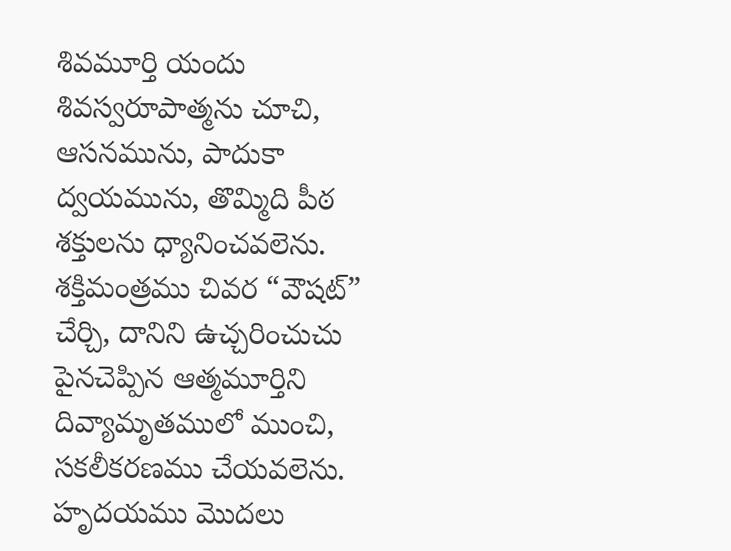శివమూర్తి యందు శివస్వరూపాత్మను చూచి, ఆసనమును, పాదుకా ద్వయమును, తొమ్మిది పీఠ శక్తులను ధ్యానించవలెను. శక్తిమంత్రము చివర “వౌషట్” చేర్చి, దానిని ఉచ్చరించుచు పైనచెప్పిన ఆత్మమూర్తిని దివ్యామృతములో ముంచి, సకలీకరణము చేయవలెను. హృదయము మొదలు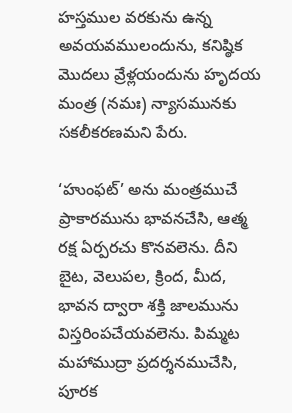హస్తముల వరకును ఉన్న అవయవములందును, కనిష్ఠిక మొదలు వ్రేళ్లయందును హృదయ మంత్ర (నమః) న్యాసమునకు సకలీకరణమని పేరు.

‘హుంఫట్’ అను మంత్రముచే ప్రాకారమును భావనచేసి, ఆత్మ రక్ష ఏర్పరచు కొనవలెను. దీని బైట, వెలుపల, క్రింద, మీద, భావన ద్వారా శక్తి జాలమును విస్తరింపచేయవలెను. పిమ్మట మహాముద్రా ప్రదర్శనముచేసి, పూరక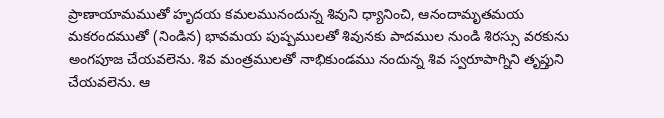ప్రాణాయామముతో హృదయ కమలమునందున్న శివుని ధ్యానించి, ఆనందామృతమయ మకరందముతో (నిండిన) భావమయ పుష్పములతో శివునకు పాదముల నుండి శిరస్సు వరకును అంగపూజ చేయవలెను. శివ మంత్రములతో నాభికుండము నందున్న శివ స్వరూపాగ్నిని తృప్తుని చేయవలెను. ఆ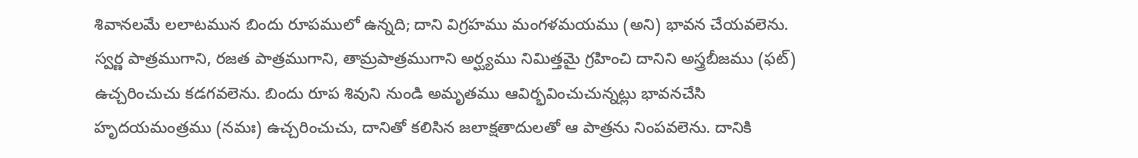శివానలమే లలాటమున బిందు రూపములో ఉన్నది; దాని విగ్రహము మంగళమయము (అని) భావన చేయవలెను. స్వర్ణ పాత్రముగాని, రజత పాత్రముగాని, తామ్రపాత్రముగాని అర్ఘ్యము నిమిత్తమై గ్రహించి దానిని అస్త్రబీజము (ఫట్) ఉచ్చరించుచు కడగవలెను. బిందు రూప శివుని నుండి అమృతము ఆవిర్భవించుచున్నట్లు భావనచేసి హృదయమంత్రము (నమః) ఉచ్చరించుచు, దానితో కలిసిన జలాక్షతాదులతో ఆ పాత్రను నింపవలెను. దానికి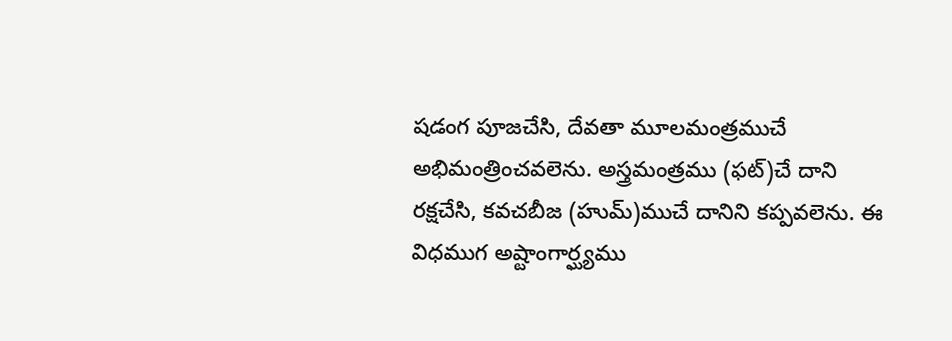షడంగ పూజచేసి, దేవతా మూలమంత్రముచే అభిమంత్రించవలెను. అస్త్రమంత్రము (ఫట్)చే దాని రక్షచేసి, కవచబీజ (హుమ్)ముచే దానిని కప్పవలెను. ఈ విధముగ అష్టాంగార్ఘ్యము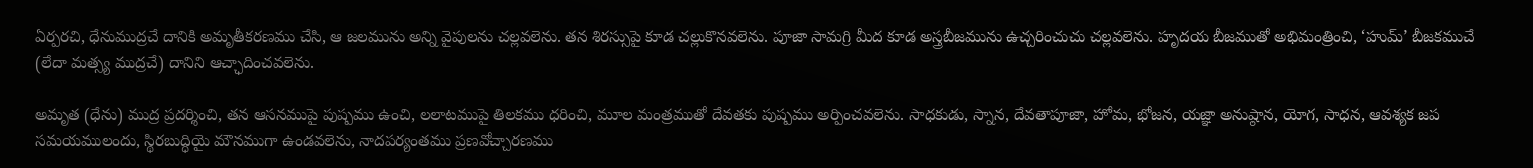ఏర్పరచి, ధేనుముద్రచే దానికి అమృతీకరణము చేసి, ఆ జలమును అన్ని వైపులను చల్లవలెను. తన శిరస్సుపై కూడ చల్లుకొనవలెను. పూజా సామగ్రి మీద కూడ అస్త్రబీజమును ఉచ్చరించుచు చల్లవలెను. హృదయ బీజముతో అభిమంత్రించి, ‘హుమ్’ బీజకముచే (లేదా మత్స్య ముద్రచే) దానిని ఆచ్ఛాదించవలెను.

అమృత (ధేను) ముద్ర ప్రదర్శించి, తన ఆసనముపై పుష్పము ఉంచి, లలాటముపై తిలకము ధరించి, మూల మంత్రముతో దేవతకు పుష్పము అర్పించవలెను. సాధకుడు, స్నాన, దేవతాపూజా, హోమ, భోజన, యజ్ఞా అనుష్ఠాన, యోగ, సాధన, ఆవశ్యక జప సమయములందు, స్థిరబుద్ధియై మౌనముగా ఉండవలెను, నాదపర్యంతము ప్రణవోచ్చారణము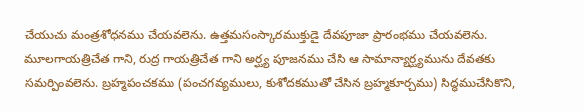చేయుచు మంత్రశోధనము చేయవలెను. ఉత్తమసంస్కారముక్తుడై దేవపూజా ప్రారంభము చేయవలెను. మూలగాయత్రిచేత గాని, రుద్ర గాయత్రిచేత గాని అర్ఘ్య పూజనము చేసి ఆ సామాన్యార్ఘ్యమును దేవతకు సమర్పింవలెను. బ్రహ్మపంచకము (పంచగవ్యములు, కుశోదకముతో చేసిన బ్రహ్మకూర్చము) సిద్ధముచేసికొని,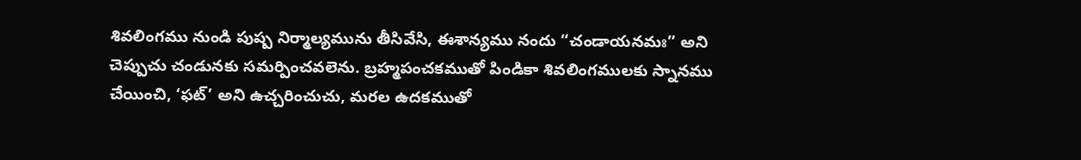శివలింగము నుండి పుష్ప నిర్మాల్యమును తీసివేసి, ఈశాన్యము నందు “చండాయనమః” అని చెప్పుచు చండునకు సమర్పించవలెను. బ్రహ్మపంచకముతో పిండికా శివలింగములకు స్నానము చేయించి, ‘ఫట్’ అని ఉచ్చరించుచు, మరల ఉదకముతో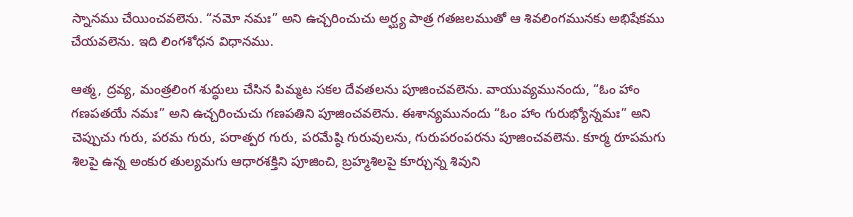స్నానము చేయించవలెను. “నమో నమః” అని ఉచ్చరించుచు అర్ఘ్య పాత్ర గతజలముతో ఆ శివలింగమునకు అభిషేకము చేయవలెను. ఇది లింగశోధన విధానము.

ఆత్మ, ద్రవ్య, మంత్రలింగ శుద్ధులు చేసిన పిమ్మట సకల దేవతలను పూజించవలెను. వాయువ్యమునందు, “ఓం హాం గణపతయే నమః” అని ఉచ్చరించుచు గణపతిని పూజించవలెను. ఈశాన్యమునందు “ఓం హాం గురుభ్యోన్నమః” అని చెప్పుచు గురు, పరమ గురు, పరాత్పర గురు, పరమేష్ఠి గురువులను, గురుపరంపరను పూజించవలెను. కూర్మ రూపమగు శిలపై ఉన్న అంకుర తుల్యమగు ఆధారశక్తిని పూజించి, బ్రహ్మశిలపై కూర్చున్న శివుని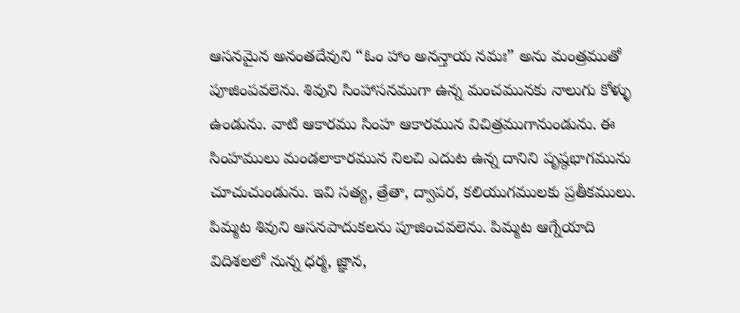ఆసనమైన అనంతదేవుని “ఓం హాం అనన్తాయ నమః” అను మంత్రముతో పూజింపవలెను. శివుని సింహాసనముగా ఉన్న మంచమునకు నాలుగు కోళ్ళు ఉండును. వాటి ఆకారము సింహ ఆకారమున విచిత్రముగానుండును. ఈ సింహములు మండలాకారమున నిలచి ఎదుట ఉన్న దానిని పృష్ఠభాగమును చూచుచుండును. ఇవి సత్య, త్రేతా, ద్వాపర, కలియుగములకు ప్రతీకములు. పిమ్మట శివుని ఆసనపాదుకలను పూజించవలెను. పిమ్మట ఆగ్నేయాది విదిశలలో నున్న ధర్మ, జ్ఞాన,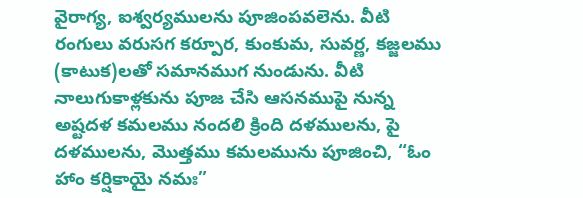వైరాగ్య, ఐశ్వర్యములను పూజింపవలెను. వీటి రంగులు వరుసగ కర్పూర, కుంకుమ, సువర్ణ, కజ్జలము (కాటుక)లతో సమానముగ నుండును. వీటి నాలుగుకాళ్లకును పూజ చేసి ఆసనముపై నున్న అష్టదళ కమలము నందలి క్రింది దళములను, పై దళములను, మొత్తము కమలమును పూజించి, “ఓం హాం కర్షికాయై నమః”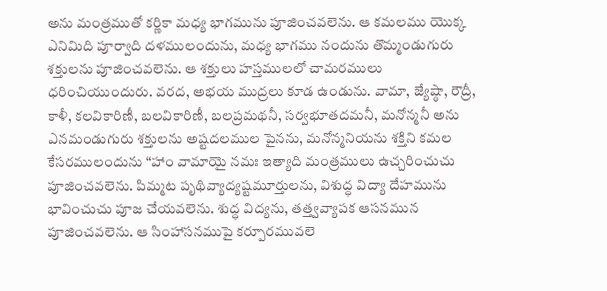అను మంత్రముతో కర్ణికా మధ్య భాగమును పూజించవలెను. ఆ కమలము యొక్క ఎనిమిది పూర్వాది దళములందును, మధ్య భాగము నందును తొమ్మండుగురు శక్తులను పూజించవలెను. ఆ శక్తులు హస్తములలో చామరములు ధరించియుందురు. వరద, అభయ ముద్రలు కూడ ఉండును. వామా, జ్యేష్ఠా, రౌద్రీ, కాళీ, కలవికారిణీ, బలవికారిణీ, బలప్రమథనీ, సర్వభూతదమనీ, మనోన్మనీ అను ఎనమండుగురు శక్తులను అష్టదలముల పైనను, మనోన్మనియను శక్తిని కమల కేసరములందును “హాం వామాయై నమః ఇత్యాది మంత్రములు ఉచ్చరించుచు పూజించవలెను. పిమ్మట పృథివ్యాద్యష్టమూర్తులను, విశుద్ధ విద్యా దేహమును భావించుచు పూజ చేయవలెను. శుద్ధ విద్యను, తత్త్వవ్యాపక ఆసనమున పూజించవలెను. ఆ సింహాసనముపై కర్పూరమువలె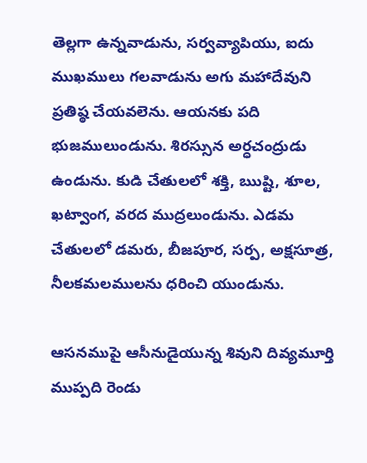తెల్లగా ఉన్నవాడును, సర్వవ్యాపియు, ఐదు ముఖములు గలవాడును అగు మహాదేవుని ప్రతిష్ఠ చేయవలెను. ఆయనకు పది భుజములుండును. శిరస్సున అర్ధచంద్రుడు ఉండును. కుడి చేతులలో శక్తి, ఋష్టి, శూల, ఖట్వాంగ, వరద ముద్రలుండును. ఎడమ చేతులలో డమరు, బీజపూర, సర్ప, అక్షసూత్ర, నీలకమలములను ధరించి యుండును.

ఆసనముపై ఆసీనుడైయున్న శివుని దివ్యమూర్తి ముప్పది రెండు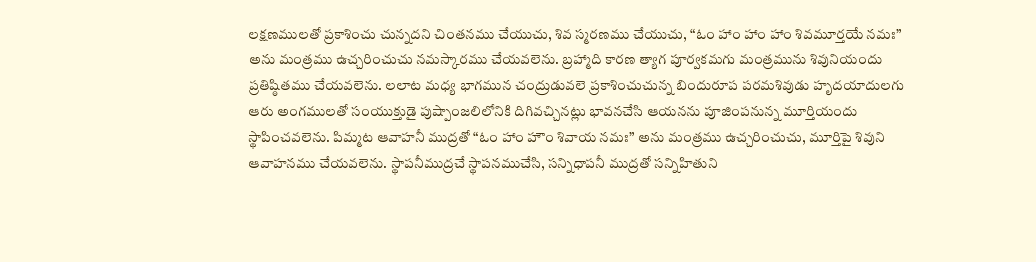లక్షణములతో ప్రకాశించు చున్నదని చింతనము చేయుచు, శివ స్మరణము చేయుచు, “ఓం హాం హాం హాం శివమూర్తయే నమః” అను మంత్రము ఉచ్చరించుచు నమస్కారము చేయవలెను. బ్రహ్మాది కారణ త్యాగ పూర్వకమగు మంత్రమును శివునియందు ప్రతిష్ఠితము చేయవలెను. లలాట మధ్య భాగమున చంద్రుడువలె ప్రకాశించుచున్న బిందురూప పరమశివుడు హృదయాదులగు ఆరు అంగములతో సంయుక్తుడై పుష్పాంజలిలోనికి దిగివచ్చినట్లు భావనచేసి ఆయనను పూజింపనున్న మూర్తియందు స్థాపించవలెను. పిమ్మట ఆవాహనీ ముద్రతో “ఓం హాం హౌం శివాయ నమః” అను మంత్రము ఉచ్చరించుచు, మూర్తిపై శివుని ఆవాహనము చేయవలెను. స్థాపనీముద్రచే స్థాపనముచేసి, సన్నిధాపనీ ముద్రతో సన్నిహితుని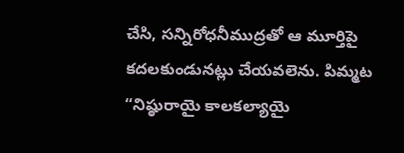చేసి, సన్నిరోధనీముద్రతో ఆ మూర్తిపై కదలకుండునట్లు చేయవలెను. పిమ్మట “నిష్ఠురాయై కాలకల్యాయై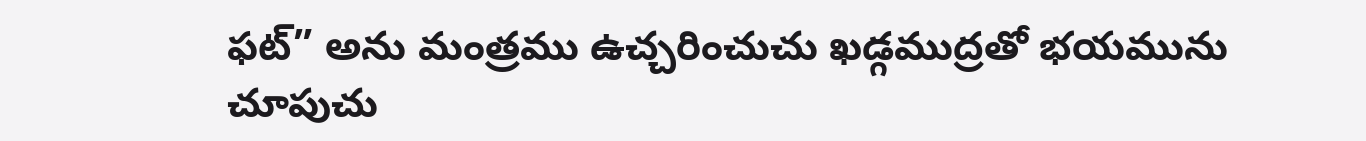ఫట్” అను మంత్రము ఉచ్చరించుచు ఖడ్గముద్రతో భయమును చూపుచు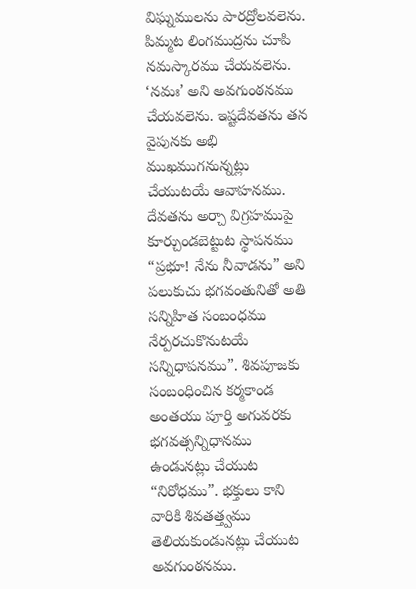విఘ్నములను పారద్రోలవలెను. పిమ్మట లింగముద్రను చూపి నమస్కారము చేయవలెను. ‘నమః’ అని అవగుంఠనము చేయవలెను. ఇష్టదేవతను తన వైపునకు అభి ముఖముగనున్నట్లు చేయుటయే ఆవాహనము. దేవతను అర్చా విగ్రహముపై కూర్చుండబెట్టుట స్థాపనము “ప్రభూ! నేను నీవాడను” అని పలుకుచు భగవంతునితో అతి సన్నిహిత సంబంధము నేర్పరచుకొనుటయే సన్నిధాపనము”. శివపూజకు సంబంధించిన కర్మకాండ అంతయు పూర్తి అగువరకు భగవత్సన్నిధానము ఉండునట్లు చేయుట “నిరోధము”. భక్తులు కాని వారికి శివతత్త్వము తెలియకుండునట్లు చేయుట అవగుంఠనము.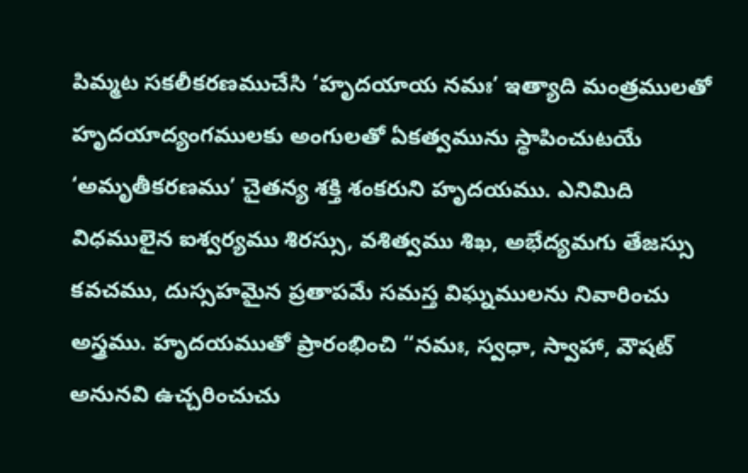పిమ్మట సకలీకరణముచేసి ‘హృదయాయ నమః’ ఇత్యాది మంత్రములతో హృదయాద్యంగములకు అంగులతో ఏకత్వమును స్థాపించుటయే ‘అమృతీకరణము’ చైతన్య శక్తి శంకరుని హృదయము. ఎనిమిది విధములైన ఐశ్వర్యము శిరస్సు, వశిత్వము శిఖ, అభేద్యమగు తేజస్సు కవచము, దుస్సహమైన ప్రతాపమే సమస్త విఘ్నములను నివారించు అస్త్రము. హృదయముతో ప్రారంభించి “నమః, స్వధా, స్వాహా, వౌషట్ అనునవి ఉచ్చరించుచు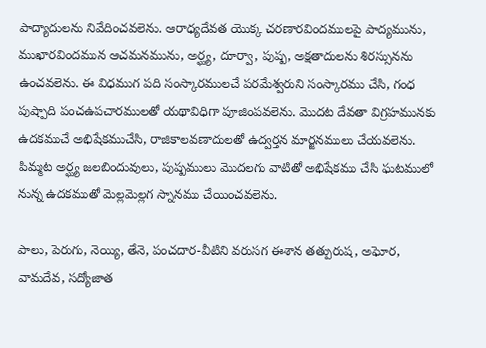పాద్యాదులను నివేదించవలెను. ఆరాధ్యదేవత యొక్క చరణారవిందములపై పాద్యమును, ముఖారవిందమున ఆచమనమును, అర్ఘ్య, దూర్వా, పుష్ప, అక్షతాదులను శిరస్సునను ఉంచవలెను. ఈ విధముగ పది సంస్కారములచే పరమేశ్వరుని సంస్కారము చేసి, గంధ పుష్పాది పంచఉపచారములతో యథావిధిగా పూజింపవలెను. మొదట దేవతా విగ్రహమునకు ఉదకముచే అభిషేకముచేసి, రాజికాలవణాదులతో ఉద్వర్తన మార్జనములు చేయవలెను. పిమ్మట అర్ఘ్య జలబిందువులు, పుష్పములు మొదలగు వాటితో అభిషేకము చేసి ఘటములో నున్న ఉదకముతో మెల్లమెల్లగ స్నానము చేయించవలెను.

పాలు, పెరుగు, నెయ్యి, తేనె, పంచదార-వీటిని వరుసగ ఈశాన తత్పురుష, అఘోర, వామదేవ, సద్యోజాత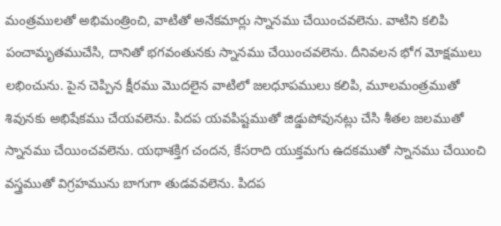మంత్రములతో అభిమంత్రించి, వాటితో అనేకమార్లు స్నానము చేయించవలెను. వాటిని కలిపి పంచామృతముచేసి, దానితో భగవంతునకు స్నానము చేయించవలెను. దీనివలన భోగ మోక్షములు లభించును. పైన చెప్పిన క్షీరము మొదలైన వాటిలో జలధూపములు కలిపి, మూలమంత్రముతో శివునకు అభిషేకము చేయవలెను. పిదప యవపిష్టముతో జిడ్డుపోవునట్లు చేసి శీతల జలముతో స్నానము చేయించవలెను. యథాశక్తిగ చందన, కేసరాది యుక్తమగు ఉదకముతో స్నానము చేయించి వస్త్రముతో విగ్రహమును బాగుగా తుడవవలెను. పిదప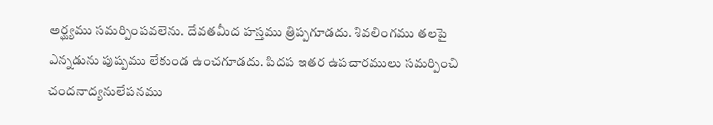అర్ఘ్యము సమర్పింపవలెను. దేవతమీద హస్తము త్రిప్పగూడదు. శివలింగము తలపై ఎన్నడును పుష్పము లేకుండ ఉంచగూడదు. పిదప ఇతర ఉపచారములు సమర్పించి చందనాద్యనులేపనము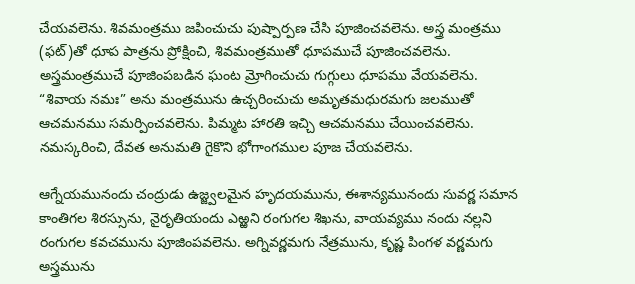చేయవలెను. శివమంత్రము జపించుచు పుష్పార్పణ చేసి పూజించవలెను. అస్త్ర మంత్రము (ఫట్)తో ధూప పాత్రను ప్రోక్షించి, శివమంత్రముతో ధూపముచే పూజించవలెను. అస్త్రమంత్రముచే పూజింపబడిన ఘంట మ్రోగించుచు గుగ్గులు ధూపము వేయవలెను. “శివాయ నమః” అను మంత్రమును ఉచ్చరించుచు అమృతమధురమగు జలముతో ఆచమనము సమర్పించవలెను. పిమ్మట హారతి ఇచ్చి ఆచమనము చేయించవలెను. నమస్కరించి, దేవత అనుమతి గైకొని భోగాంగముల పూజ చేయవలెను.

ఆగ్నేయమునందు చంద్రుడు ఉజ్జ్వలమైన హృదయమును, ఈశాన్యమునందు సువర్ణ సమాన కాంతిగల శిరస్సును, నైరృతియందు ఎఱ్ఱని రంగుగల శిఖను, వాయవ్యము నందు నల్లని రంగుగల కవచమును పూజింపవలెను. అగ్నివర్ణమగు నేత్రమును, కృష్ణ పింగళ వర్ణమగు అస్త్రమును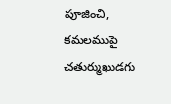పూజించి, కమలముపై చతుర్ముఖుడగు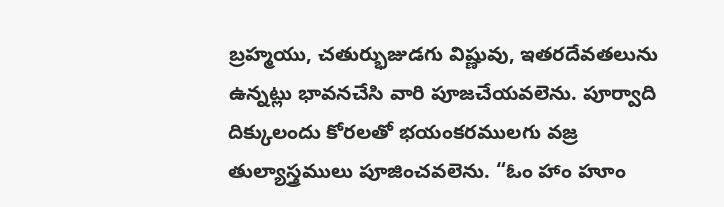బ్రహ్మయు, చతుర్భుజుడగు విష్ణువు, ఇతరదేవతలును ఉన్నట్లు భావనచేసి వారి పూజచేయవలెను. పూర్వాది దిక్కులందు కోరలతో భయంకరములగు వజ్ర తుల్యాస్త్రములు పూజించవలెను. “ఓం హాం హూం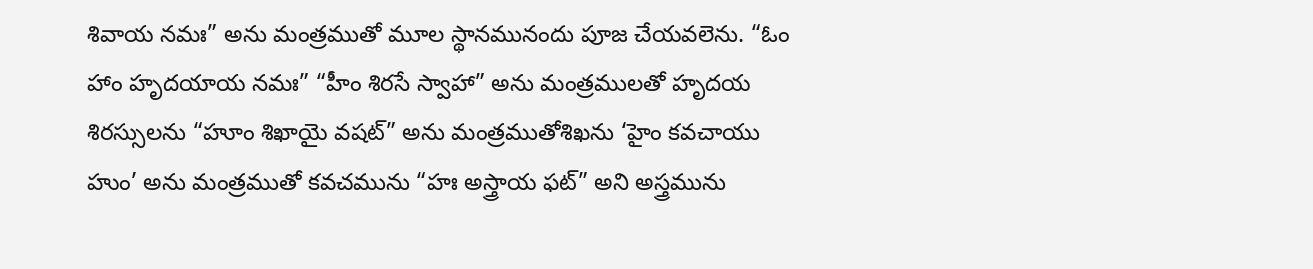శివాయ నమః” అను మంత్రముతో మూల స్థానమునందు పూజ చేయవలెను. “ఓం హాం హృదయాయ నమః” “హీం శిరసే స్వాహా” అను మంత్రములతో హృదయ శిరస్సులను “హూం శిఖాయై వషట్” అను మంత్రముతోశిఖను ‘హైం కవచాయు హుం’ అను మంత్రముతో కవచమును “హః అస్త్రాయ ఫట్” అని అస్త్రమును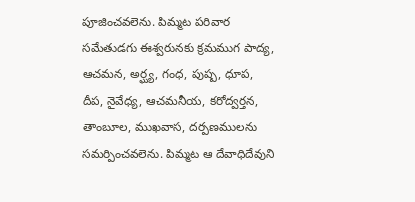పూజించవలెను. పిమ్మట పరివార సమేతుడగు ఈశ్వరునకు క్రమముగ పాద్య, ఆచమన, అర్ఘ్య, గంధ, పుష్ప, ధూప, దీప, నైవేధ్య, ఆచమనీయ, కరోద్వర్తన, తాంబూల, ముఖవాస, దర్పణములను సమర్పించవలెను. పిమ్మట ఆ దేవాధిదేవుని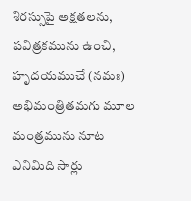శిరస్సుపై అక్షతలను, పవిత్రకమును ఉంచి, హృదయముచే (నమః) అభిమంత్రితమగు మూల మంత్రమును నూట ఎనిమిది సార్లు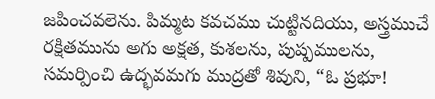జపించవలెను. పిమ్మట కవచము చుట్టినదియు, అస్త్రముచే రక్షితమును అగు అక్షత, కుశలను, పుష్పములను, సమర్పించి ఉద్భవమగు ముద్రతో శివుని, “ఓ ప్రభూ!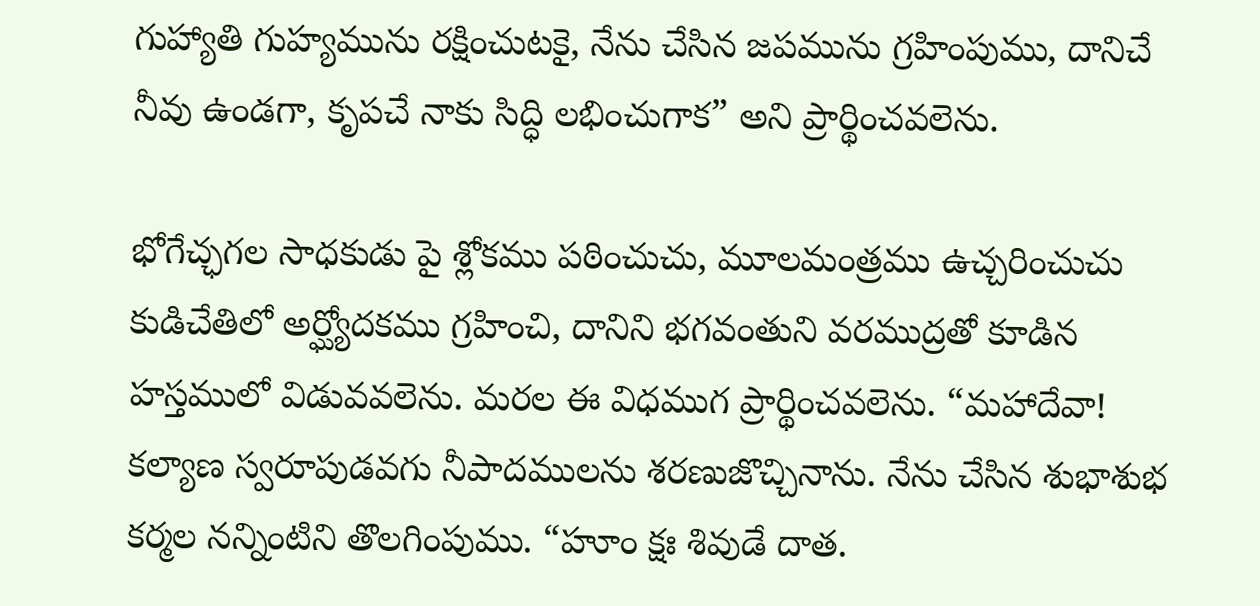గుహ్యాతి గుహ్యమును రక్షించుటకై, నేను చేసిన జపమును గ్రహింపుము, దానిచే నీవు ఉండగా, కృపచే నాకు సిద్ధి లభించుగాక” అని ప్రార్థించవలెను.

భోగేచ్ఛగల సాధకుడు పై శ్లోకము పఠించుచు, మూలమంత్రము ఉచ్చరించుచు కుడిచేతిలో అర్ఘ్యోదకము గ్రహించి, దానిని భగవంతుని వరముద్రతో కూడిన హస్తములో విడువవలెను. మరల ఈ విధముగ ప్రార్థించవలెను. “మహాదేవా! కల్యాణ స్వరూపుడవగు నీపాదములను శరణుజొచ్చినాను. నేను చేసిన శుభాశుభ కర్మల నన్నింటిని తొలగింపుము. “హూం క్షః శివుడే దాత.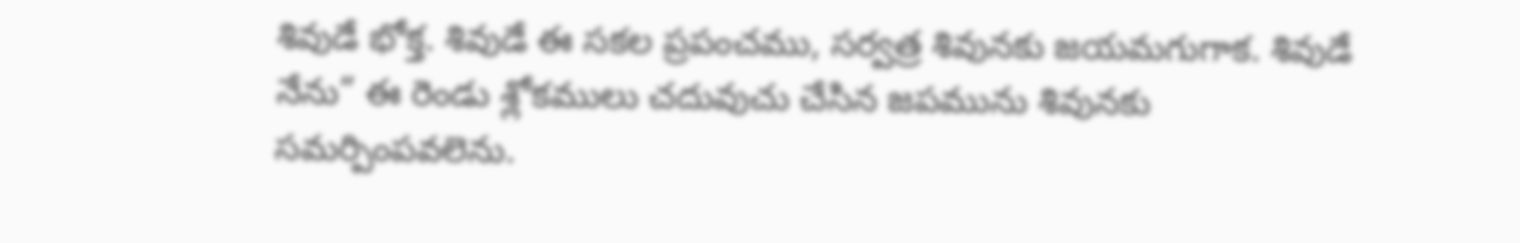శివుడే భోక్త. శివుడే ఈ సకల ప్రపంచము, సర్వత్ర శివునకు జయమగుగాక. శివుడే నేను” ఈ రెండు శ్లోకములు చదువుచు చేసిన జపమును శివునకు సమర్పింపవలెను.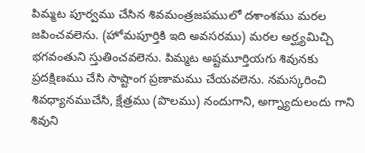పిమ్మట పూర్వము చేసిన శివమంత్రజపములో దశాంశము మరల జపించవలెను. (హోమపూర్తికి ఇది అవసరము) మరల అర్ఘ్యమిచ్చి భగవంతుని స్తుతించవలెను. పిమ్మట అష్టమూర్తియగు శివునకు ప్రదక్షిణము చేసి సాష్టాంగ ప్రణామము చేయవలెను. నమస్కరించి శివధ్యానముచేసి, క్షేత్రము (పొలము) నందుగాని, అగ్న్యాదులందు గాని శివుని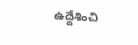ఉద్దేశించి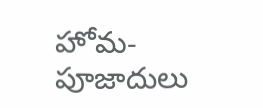హోమ-పూజాదులు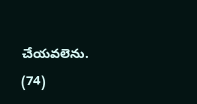చేయవలెను. (74)